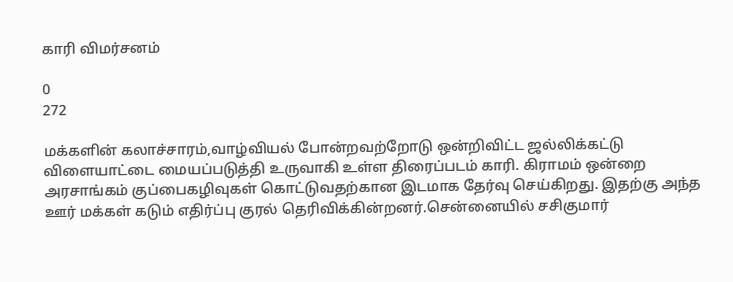காரி விமர்சனம்

0
272

மக்களின் கலாச்சாரம்,வாழ்வியல் போன்றவற்றோடு ஒன்றிவிட்ட ஜல்லிக்கட்டு விளையாட்டை மையப்படுத்தி உருவாகி உள்ள திரைப்படம் காரி. கிராமம் ஒன்றை அரசாங்கம் குப்பைகழிவுகள் கொட்டுவதற்கான இடமாக தேர்வு செய்கிறது. இதற்கு அந்த ஊர் மக்கள் கடும் எதிர்ப்பு குரல் தெரிவிக்கின்றனர்.சென்னையில் சசிகுமார்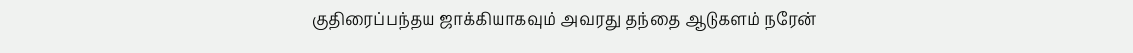குதிரைப்பந்தய ஜாக்கியாகவும் அவரது தந்தை ஆடுகளம் நரேன்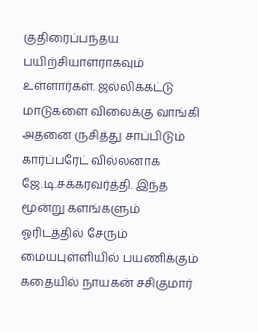குதிரைப்பந்தய பயிற்சியாளராகவும் உள்ளார்கள். ஜல்லிக்கட்டு மாடுகளை விலைக்கு வாங்கி அதனை ருசித்து சாப்பிடும் கார்ப்பரேட் வில்லனாக ஜே.டி.சக்கரவர்த்தி. இந்த மூன்று களங்களும் ஓரிடத்தில் சேரும் மையபுள்ளியில் பயணிக்கும் கதையில் நாயகன் சசிகுமார்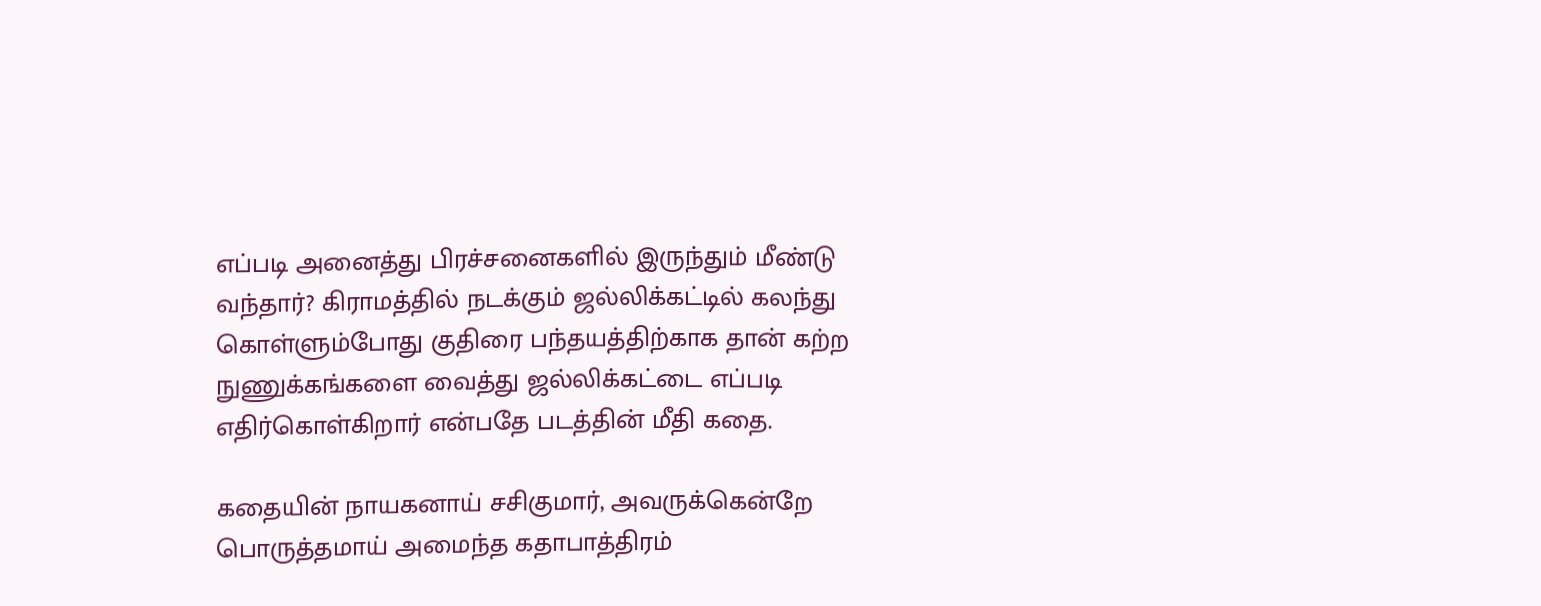எப்படி அனைத்து பிரச்சனைகளில் இருந்தும் மீண்டு வந்தார்? கிராமத்தில் நடக்கும் ஜல்லிக்கட்டில் கலந்து கொள்ளும்போது குதிரை பந்தயத்திற்காக தான் கற்ற நுணுக்கங்களை வைத்து ஜல்லிக்கட்டை எப்படி எதிர்கொள்கிறார் என்பதே படத்தின் மீதி கதை.

கதையின் நாயகனாய் சசிகுமார், அவருக்கென்றே பொருத்தமாய் அமைந்த கதாபாத்திரம்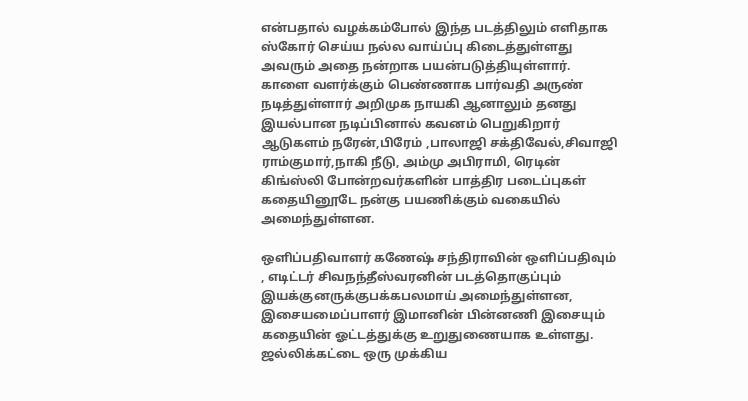என்பதால் வழக்கம்போல் இந்த படத்திலும் எளிதாக ஸ்கோர் செய்ய நல்ல வாய்ப்பு கிடைத்துள்ளது அவரும் அதை நன்றாக பயன்படுத்தியுள்ளார். காளை வளர்க்கும் பெண்ணாக பார்வதி அருண் நடித்துள்ளார் அறிமுக நாயகி ஆனாலும் தனது இயல்பான நடிப்பினால் கவனம் பெறுகிறார் ஆடுகளம் நரேன்,பிரேம் ,பாலாஜி சக்திவேல்,சிவாஜி ராம்குமார்,நாகி நீடு, அம்மு அபிராமி, ரெடின் கிங்ஸ்லி போன்றவர்களின் பாத்திர படைப்புகள் கதையினூடே நன்கு பயணிக்கும் வகையில் அமைந்துள்ளன.

ஒளிப்பதிவாளர் கணேஷ் சந்திராவின் ஒளிப்பதிவும் , எடிட்டர் சிவநந்தீஸ்வரனின் படத்தொகுப்பும் இயக்குனருக்குபக்கபலமாய் அமைந்துள்ளன, இசையமைப்பாளர் இமானின் பின்னணி இசையும் கதையின் ஓட்டத்துக்கு உறுதுணையாக உள்ளது. ஜல்லிக்கட்டை ஒரு முக்கிய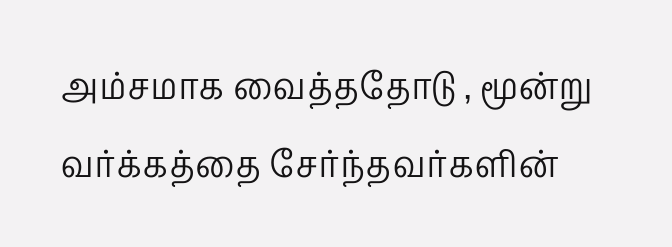அம்சமாக வைத்ததோடு , மூன்று வர்க்கத்தை சேர்ந்தவர்களின்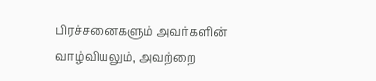பிரச்சனைகளும் அவர்களின் வாழ்வியலும், அவற்றை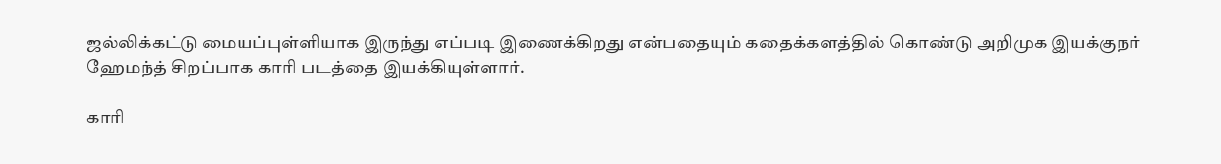ஜல்லிக்கட்டு மையப்புள்ளியாக இருந்து எப்படி இணைக்கிறது என்பதையும் கதைக்களத்தில் கொண்டு அறிமுக இயக்குநர் ஹேமந்த் சிறப்பாக காரி படத்தை இயக்கியுள்ளார்.

காரி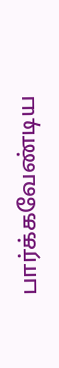பார்க்கவேண்டிய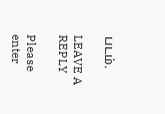படம்.

LEAVE A REPLY

Please enter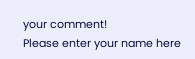your comment!
Please enter your name here